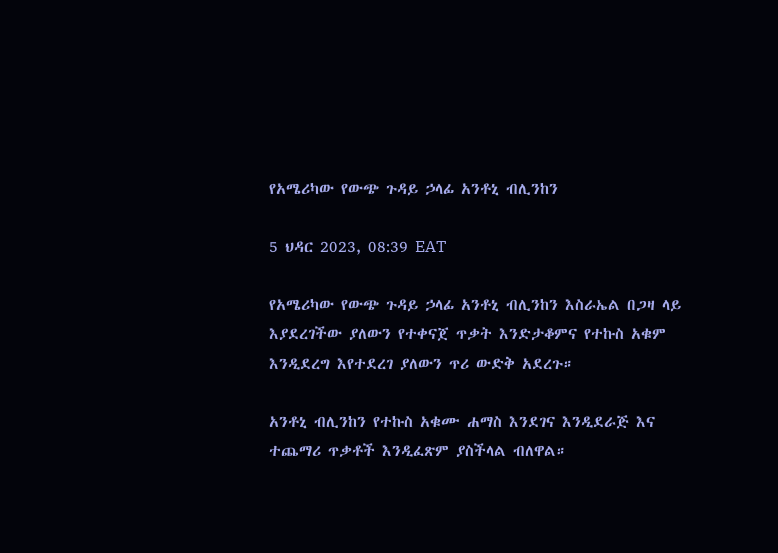የአሜሪካው የውጭ ጉዳይ ኃላፊ አንቶኒ ብሊንከን

5 ህዳር 2023, 08:39 EAT

የአሜሪካው የውጭ ጉዳይ ኃላፊ አንቶኒ ብሊንከን እስራኤል በጋዛ ላይ እያደረገችው ያለውን የተቀናጀ ጥቃት እንድታቆምና የተኩስ አቁም እንዲደረግ እየተደረገ ያለውን ጥሪ ውድቅ አደረጉ።

አንቶኒ ብሊንከን የተኩስ አቁሙ ሐማስ እንደገና እንዲደራጅ እና ተጨማሪ ጥቃቶች እንዲፈጽም ያስችላል ብለዋል።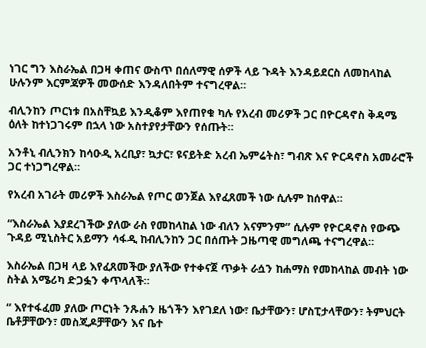ነገር ግን እስራኤል በጋዛ ቀጠና ውስጥ በሰለማዊ ሰዎች ላይ ጉዳት እንዳይደርስ ለመከላከል ሁሉንም እርምጃዎች መውሰድ እንዳለበትም ተናግረዋል።

ብሊንከን ጦርነቱ በአስቸኳይ እንዲቆም እየጠየቁ ካሉ የአረብ መሪዎች ጋር በዮርዳኖስ ቅዳሜ ዕለት ከተነጋገሩም በኋላ ነው አስተያየታቸውን የሰጡት።

አንቶኒ ብሊንክን ከሳዑዲ አረቢያ፣ ኳታር፣ ዩናይትድ አረብ ኤምሬትስ፣ ግብጽ እና ዮርዳኖስ አመራሮች ጋር ተነጋግረዋል።

የአረብ አገራት መሪዎች እስራኤል የጦር ወንጀል እየፈጸመች ነው ሲሉም ከሰዋል።

“እስራኤል እያደረገችው ያለው ራስ የመከላከል ነው ብለን አናምንም” ሲሉም የዮርዳኖስ የውጭ ጉዳይ ሚኒስትር አይማን ሳፋዲ ከብሊንከን ጋር በሰጡት ጋዜጣዊ መግለጫ ተናግረዋል።

እስራኤል በጋዛ ላይ እየፈጸመችው ያለችው የተቀናጀ ጥቃት ራሷን ከሐማስ የመከላከል መብት ነው ስትል አሜሪካ ድጋፏን ቀጥላለች።

“ እየተፋፈመ ያለው ጦርነት ንጹሐን ዜጎችን እየገደለ ነው፣ ቤታቸውን፣ ሆስፒታላቸውን፣ ትምህርት ቤቶቻቸውን፣ መስጂዶቻቸውን እና ቤተ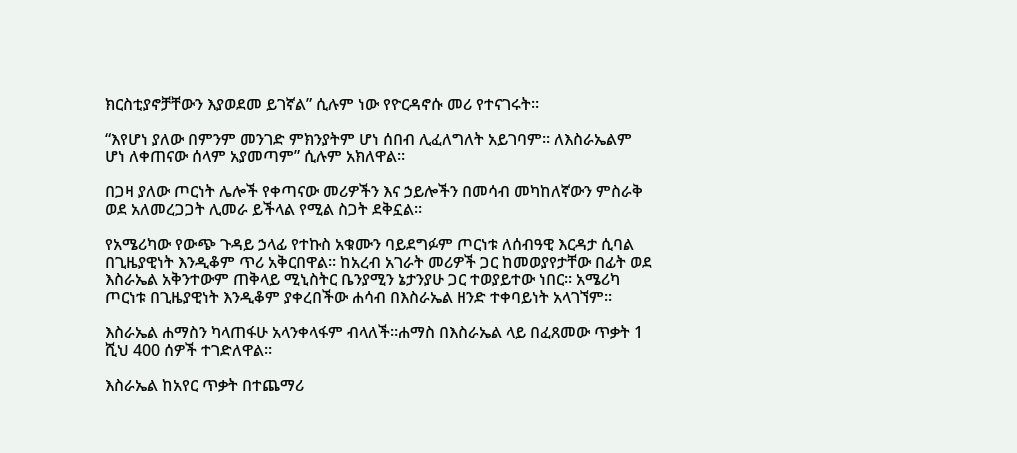ክርስቲያኖቻቸውን እያወደመ ይገኛል” ሲሉም ነው የዮርዳኖሱ መሪ የተናገሩት።

“እየሆነ ያለው በምንም መንገድ ምክንያትም ሆነ ሰበብ ሊፈለግለት አይገባም። ለእስራኤልም ሆነ ለቀጠናው ሰላም አያመጣም” ሲሉም አክለዋል።

በጋዛ ያለው ጦርነት ሌሎች የቀጣናው መሪዎችን እና ኃይሎችን በመሳብ መካከለኛውን ምስራቅ ወደ አለመረጋጋት ሊመራ ይችላል የሚል ስጋት ደቅኗል።

የአሜሪካው የውጭ ጉዳይ ኃላፊ የተኩስ አቁሙን ባይደግፉም ጦርነቱ ለሰብዓዊ እርዳታ ሲባል በጊዜያዊነት እንዲቆም ጥሪ አቅርበዋል። ከአረብ አገራት መሪዎች ጋር ከመወያየታቸው በፊት ወደ እስራኤል አቅንተውም ጠቅላይ ሚኒስትር ቤንያሚን ኔታንያሁ ጋር ተወያይተው ነበር። አሜሪካ ጦርነቱ በጊዜያዊነት እንዲቆም ያቀረበችው ሐሳብ በእስራኤል ዘንድ ተቀባይነት አላገኘም።

እስራኤል ሐማስን ካላጠፋሁ አላንቀላፋም ብላለች።ሐማስ በእስራኤል ላይ በፈጸመው ጥቃት 1 ሺህ 400 ሰዎች ተገድለዋል።

እስራኤል ከአየር ጥቃት በተጨማሪ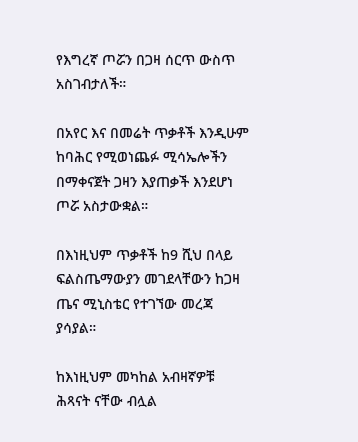የእግረኛ ጦሯን በጋዛ ሰርጥ ውስጥ አስገብታለች።

በአየር እና በመሬት ጥቃቶች እንዲሁም ከባሕር የሚወነጨፉ ሚሳኤሎችን በማቀናጀት ጋዛን እያጠቃች እንደሆነ ጦሯ አስታውቋል።

በእነዚህም ጥቃቶች ከ9 ሺህ በላይ ፍልስጤማውያን መገደላቸውን ከጋዛ ጤና ሚኒስቴር የተገኘው መረጃ ያሳያል።

ከእነዚህም መካከል አብዛኛዎቹ ሕጻናት ናቸው ብሏል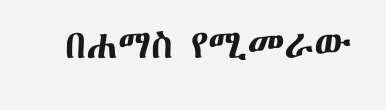በሐማስ የሚመራው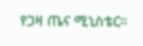የጋዛ ጤና ሚኒስቴር።